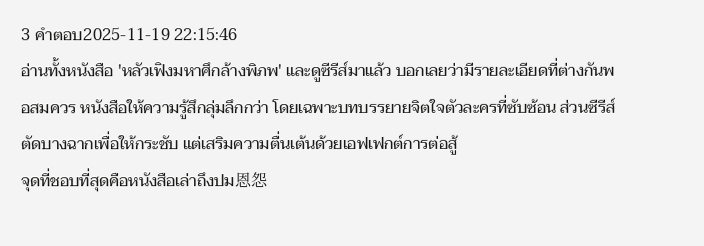3 คำตอบ2025-11-19 22:15:46
อ่านทั้งหนังสือ 'หลัวเฟิงมหาศึกล้างพิภพ' และดูซีรีส์มาแล้ว บอกเลยว่ามีรายละเอียดที่ต่างกันพอสมควร หนังสือให้ความรู้สึกลุ่มลึกกว่า โดยเฉพาะบทบรรยายจิตใจตัวละครที่ซับซ้อน ส่วนซีรีส์ตัดบางฉากเพื่อให้กระชับ แต่เสริมความตื่นเต้นด้วยเอฟเฟกต์การต่อสู้
จุดที่ชอบที่สุดคือหนังสือเล่าถึงปม恩怨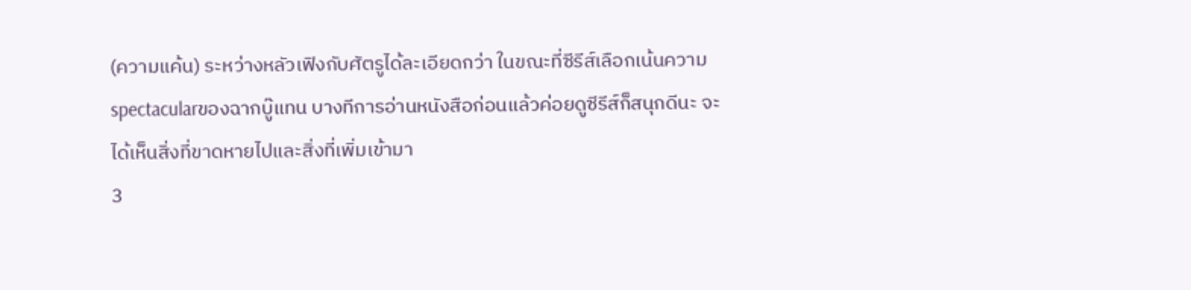(ความแค้น) ระหว่างหลัวเฟิงกับศัตรูได้ละเอียดกว่า ในขณะที่ซีรีส์เลือกเน้นความspectacularของฉากบู๊แทน บางทีการอ่านหนังสือก่อนแล้วค่อยดูซีรีส์ก็สนุกดีนะ จะได้เห็นสิ่งที่ขาดหายไปและสิ่งที่เพิ่มเข้ามา
3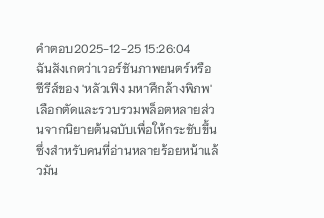คำตอบ2025-12-25 15:26:04
ฉันสังเกตว่าเวอร์ชันภาพยนตร์หรือซีรีส์ของ 'หลัวเฟิง มหาศึกล้างพิภพ' เลือกตัดและรวบรวมพล็อตหลายส่วนจากนิยายต้นฉบับเพื่อให้กระชับขึ้น ซึ่งสำหรับคนที่อ่านหลายร้อยหน้าแล้วมัน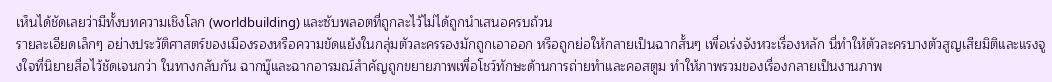เห็นได้ชัดเลยว่ามีทั้งบทความเชิงโลก (worldbuilding) และซับพลอตที่ถูกละไว้ไม่ได้ถูกนำเสนอครบถ้วน
รายละเอียดเล็กๆ อย่างประวัติศาสตร์ของเมืองรองหรือความขัดแย้งในกลุ่มตัวละครรองมักถูกเอาออก หรือถูกย่อให้กลายเป็นฉากสั้นๆ เพื่อเร่งจังหวะเรื่องหลัก นี่ทำให้ตัวละครบางตัวสูญเสียมิติและแรงจูงใจที่นิยายสื่อไว้ชัดเจนกว่า ในทางกลับกัน ฉากบู๊และฉากอารมณ์สำคัญถูกขยายภาพเพื่อโชว์ทักษะด้านการถ่ายทำและคอสตูม ทำให้ภาพรวมของเรื่องกลายเป็นงานภาพ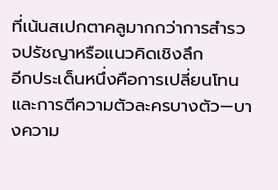ที่เน้นสเปกตาคลูมากกว่าการสำรวจปรัชญาหรือแนวคิดเชิงลึก
อีกประเด็นหนึ่งคือการเปลี่ยนโทนและการตีความตัวละครบางตัว—บางความ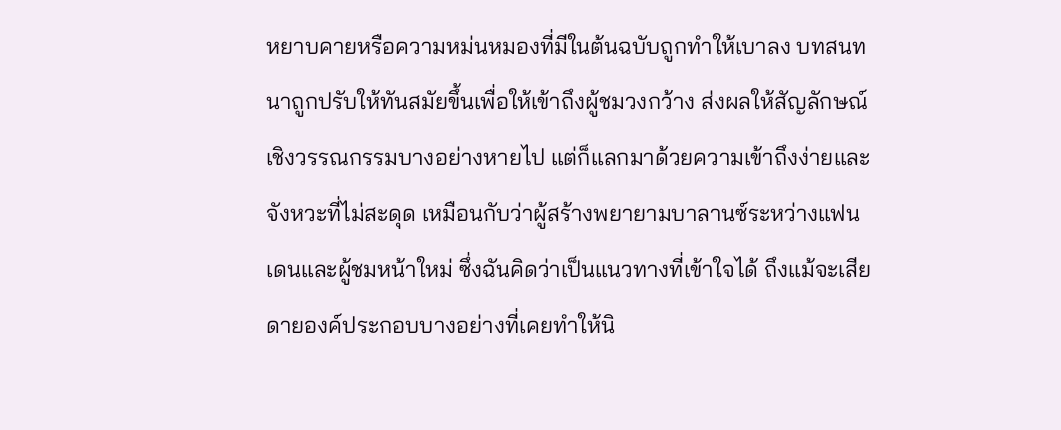หยาบคายหรือความหม่นหมองที่มีในต้นฉบับถูกทำให้เบาลง บทสนทนาถูกปรับให้ทันสมัยขึ้นเพื่อให้เข้าถึงผู้ชมวงกว้าง ส่งผลให้สัญลักษณ์เชิงวรรณกรรมบางอย่างหายไป แต่ก็แลกมาด้วยความเข้าถึงง่ายและจังหวะที่ไม่สะดุด เหมือนกับว่าผู้สร้างพยายามบาลานซ์ระหว่างแฟนเดนและผู้ชมหน้าใหม่ ซึ่งฉันคิดว่าเป็นแนวทางที่เข้าใจได้ ถึงแม้จะเสียดายองค์ประกอบบางอย่างที่เคยทำให้นิ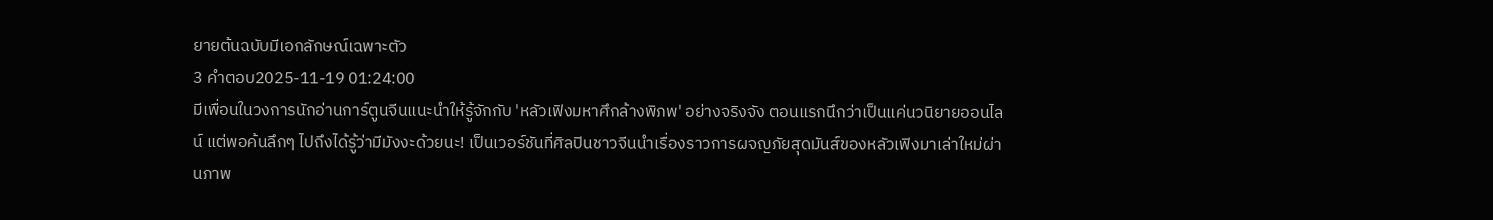ยายต้นฉบับมีเอกลักษณ์เฉพาะตัว
3 คำตอบ2025-11-19 01:24:00
มีเพื่อนในวงการนักอ่านการ์ตูนจีนแนะนำให้รู้จักกับ 'หลัวเฟิงมหาศึกล้างพิภพ' อย่างจริงจัง ตอนแรกนึกว่าเป็นแค่นวนิยายออนไลน์ แต่พอค้นลึกๆ ไปถึงได้รู้ว่ามีมังงะด้วยนะ! เป็นเวอร์ชันที่ศิลปินชาวจีนนำเรื่องราวการผจญภัยสุดมันส์ของหลัวเฟิงมาเล่าใหม่ผ่านภาพ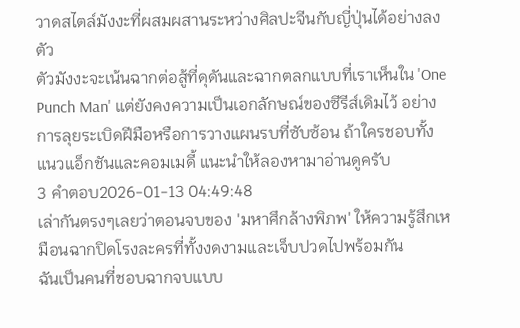วาดสไตล์มังงะที่ผสมผสานระหว่างศิลปะจีนกับญี่ปุ่นได้อย่างลงตัว
ตัวมังงะจะเน้นฉากต่อสู้ที่ดุดันและฉากตลกแบบที่เราเห็นใน 'One Punch Man' แต่ยังคงความเป็นเอกลักษณ์ของซีรีส์เดิมไว้ อย่างการลุยระเบิดฝีมือหรือการวางแผนรบที่ซับซ้อน ถ้าใครชอบทั้งแนวแอ็กชันและคอมเมดี้ แนะนำให้ลองหามาอ่านดูครับ
3 คำตอบ2026-01-13 04:49:48
เล่ากันตรงๆเลยว่าตอนจบของ 'มหาศึกล้างพิภพ' ให้ความรู้สึกเหมือนฉากปิดโรงละครที่ทั้งงดงามและเจ็บปวดไปพร้อมกัน
ฉันเป็นคนที่ชอบฉากจบแบบ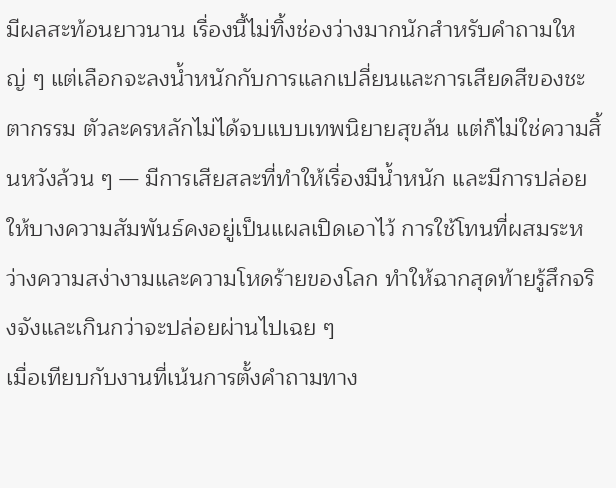มีผลสะท้อนยาวนาน เรื่องนี้ไม่ทิ้งช่องว่างมากนักสำหรับคำถามใหญ่ ๆ แต่เลือกจะลงน้ำหนักกับการแลกเปลี่ยนและการเสียดสีของชะตากรรม ตัวละครหลักไม่ได้จบแบบเทพนิยายสุขล้น แต่ก็ไม่ใช่ความสิ้นหวังล้วน ๆ — มีการเสียสละที่ทำให้เรื่องมีน้ำหนัก และมีการปล่อยให้บางความสัมพันธ์คงอยู่เป็นแผลเปิดเอาไว้ การใช้โทนที่ผสมระหว่างความสง่างามและความโหดร้ายของโลก ทำให้ฉากสุดท้ายรู้สึกจริงจังและเกินกว่าจะปล่อยผ่านไปเฉย ๆ
เมื่อเทียบกับงานที่เน้นการตั้งคำถามทาง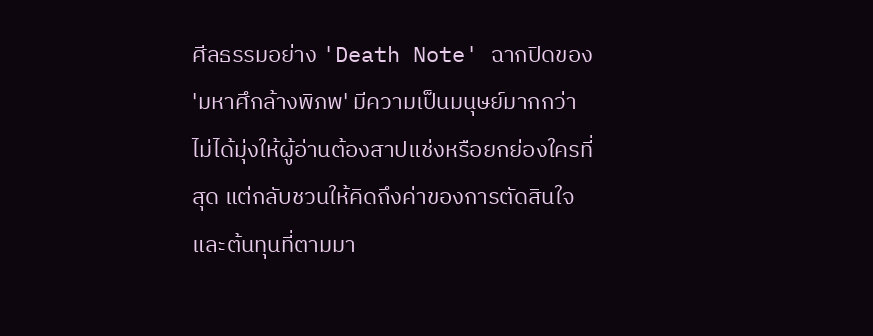ศีลธรรมอย่าง 'Death Note' ฉากปิดของ 'มหาศึกล้างพิภพ' มีความเป็นมนุษย์มากกว่า ไม่ได้มุ่งให้ผู้อ่านต้องสาปแช่งหรือยกย่องใครที่สุด แต่กลับชวนให้คิดถึงค่าของการตัดสินใจและต้นทุนที่ตามมา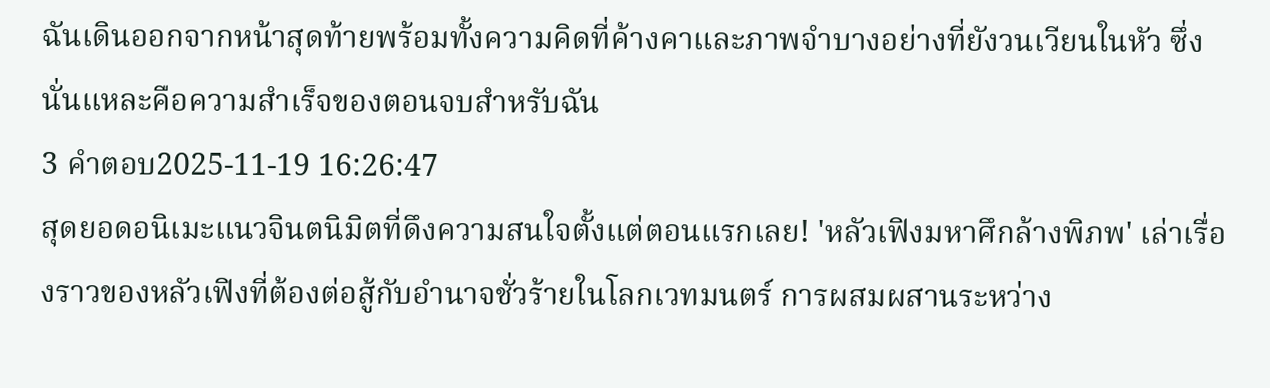ฉันเดินออกจากหน้าสุดท้ายพร้อมทั้งความคิดที่ค้างคาและภาพจำบางอย่างที่ยังวนเวียนในหัว ซึ่งนั่นแหละคือความสำเร็จของตอนจบสำหรับฉัน
3 คำตอบ2025-11-19 16:26:47
สุดยอดอนิเมะแนวจินตนิมิตที่ดึงความสนใจตั้งแต่ตอนแรกเลย! 'หลัวเฟิงมหาศึกล้างพิภพ' เล่าเรื่องราวของหลัวเฟิงที่ต้องต่อสู้กับอำนาจชั่วร้ายในโลกเวทมนตร์ การผสมผสานระหว่าง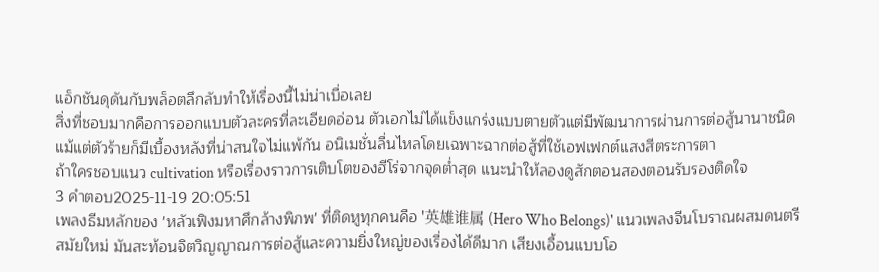แอ็กชันดุดันกับพล็อตลึกลับทำให้เรื่องนี้ไม่น่าเบื่อเลย
สิ่งที่ชอบมากคือการออกแบบตัวละครที่ละเอียดอ่อน ตัวเอกไม่ได้แข็งแกร่งแบบตายตัวแต่มีพัฒนาการผ่านการต่อสู้นานาชนิด แม้แต่ตัวร้ายก็มีเบื้องหลังที่น่าสนใจไม่แพ้กัน อนิเมชั่นลื่นไหลโดยเฉพาะฉากต่อสู้ที่ใช้เอฟเฟกต์แสงสีตระการตา
ถ้าใครชอบแนว cultivation หรือเรื่องราวการเติบโตของฮีโร่จากจุดต่ำสุด แนะนำให้ลองดูสักตอนสองตอนรับรองติดใจ
3 คำตอบ2025-11-19 20:05:51
เพลงธีมหลักของ 'หลัวเฟิงมหาศึกล้างพิภพ' ที่ติดหูทุกคนคือ '英雄谁属 (Hero Who Belongs)' แนวเพลงจีนโบราณผสมดนตรีสมัยใหม่ มันสะท้อนจิตวิญญาณการต่อสู้และความยิ่งใหญ่ของเรื่องได้ดีมาก เสียงเอื้อนแบบโอ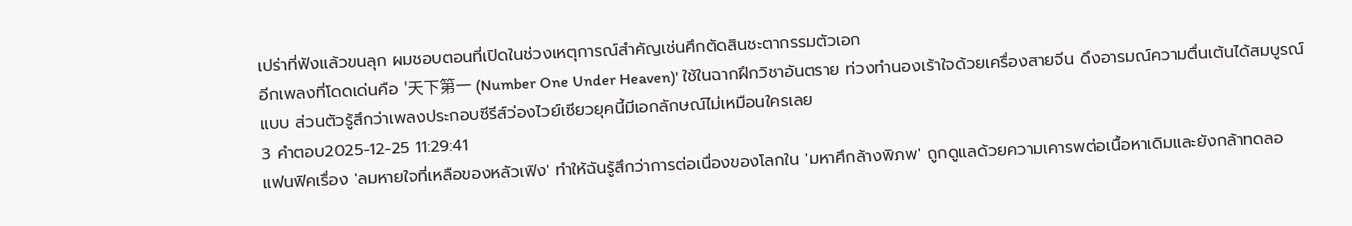เปร่าที่ฟังแล้วขนลุก ผมชอบตอนที่เปิดในช่วงเหตุการณ์สำคัญเช่นศึกตัดสินชะตากรรมตัวเอก
อีกเพลงที่โดดเด่นคือ '天下第一 (Number One Under Heaven)' ใช้ในฉากฝึกวิชาอันตราย ท่วงทำนองเร้าใจด้วยเครื่องสายจีน ดึงอารมณ์ความตื่นเต้นได้สมบูรณ์แบบ ส่วนตัวรู้สึกว่าเพลงประกอบซีรีส์ว่องไวย์เซียวยุคนี้มีเอกลักษณ์ไม่เหมือนใครเลย
3 คำตอบ2025-12-25 11:29:41
แฟนฟิคเรื่อง 'ลมหายใจที่เหลือของหลัวเฟิง' ทำให้ฉันรู้สึกว่าการต่อเนื่องของโลกใน 'มหาศึกล้างพิภพ' ถูกดูแลด้วยความเคารพต่อเนื้อหาเดิมและยังกล้าทดลอ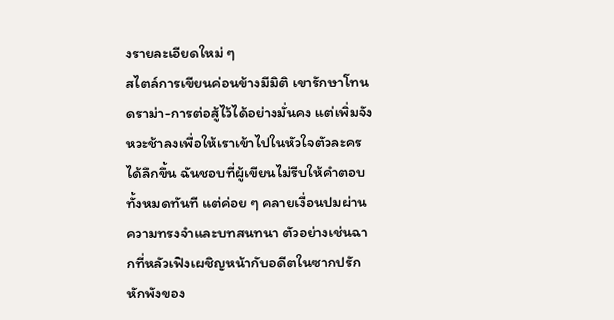งรายละเอียดใหม่ ๆ
สไตล์การเขียนค่อนข้างมีมิติ เขารักษาโทนดราม่า-การต่อสู้ไว้ได้อย่างมั่นคง แต่เพิ่มจังหวะช้าลงเพื่อให้เราเข้าไปในหัวใจตัวละครได้ลึกขึ้น ฉันชอบที่ผู้เขียนไม่รีบให้คำตอบทั้งหมดทันที แต่ค่อย ๆ คลายเงื่อนปมผ่านความทรงจำและบทสนทนา ตัวอย่างเช่นฉากที่หลัวเฟิงเผชิญหน้ากับอดีตในซากปรักหักพังของ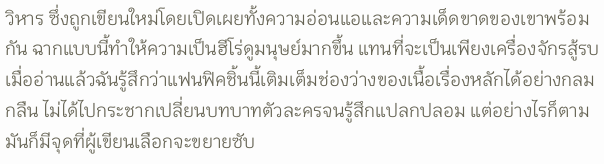วิหาร ซึ่งถูกเขียนใหม่โดยเปิดเผยทั้งความอ่อนแอและความเด็ดขาดของเขาพร้อมกัน ฉากแบบนี้ทำให้ความเป็นฮีโร่ดูมนุษย์มากขึ้น แทนที่จะเป็นเพียงเครื่องจักรสู้รบ
เมื่ออ่านแล้วฉันรู้สึกว่าแฟนฟิคชิ้นนี้เติมเต็มช่องว่างของเนื้อเรื่องหลักได้อย่างกลมกลืน ไม่ได้ไปกระชากเปลี่ยนบทบาทตัวละครจนรู้สึกแปลกปลอม แต่อย่างไรก็ตามมันก็มีจุดที่ผู้เขียนเลือกจะขยายซับ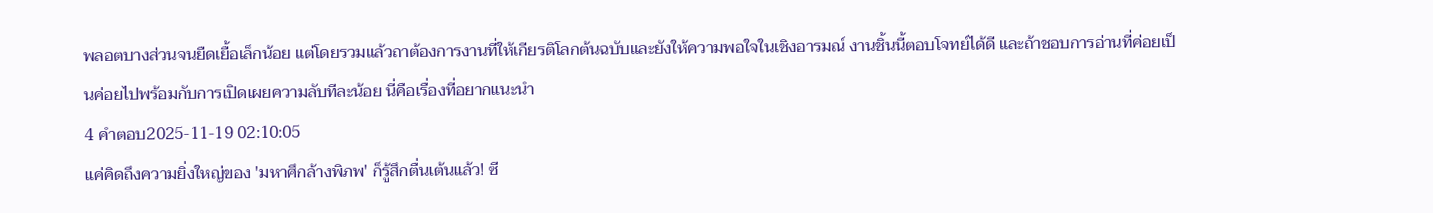พลอตบางส่วนจนยืดเยื้อเล็กน้อย แต่โดยรวมแล้วถาต้องการงานที่ให้เกียรติโลกต้นฉบับและยังให้ความพอใจในเชิงอารมณ์ งานชิ้นนี้ตอบโจทย์ได้ดี และถ้าชอบการอ่านที่ค่อยเป็นค่อยไปพร้อมกับการเปิดเผยความลับทีละน้อย นี่คือเรื่องที่อยากแนะนำ
4 คำตอบ2025-11-19 02:10:05
แค่คิดถึงความยิ่งใหญ่ของ 'มหาศึกล้างพิภพ' ก็รู้สึกตื่นเต้นแล้ว! ซี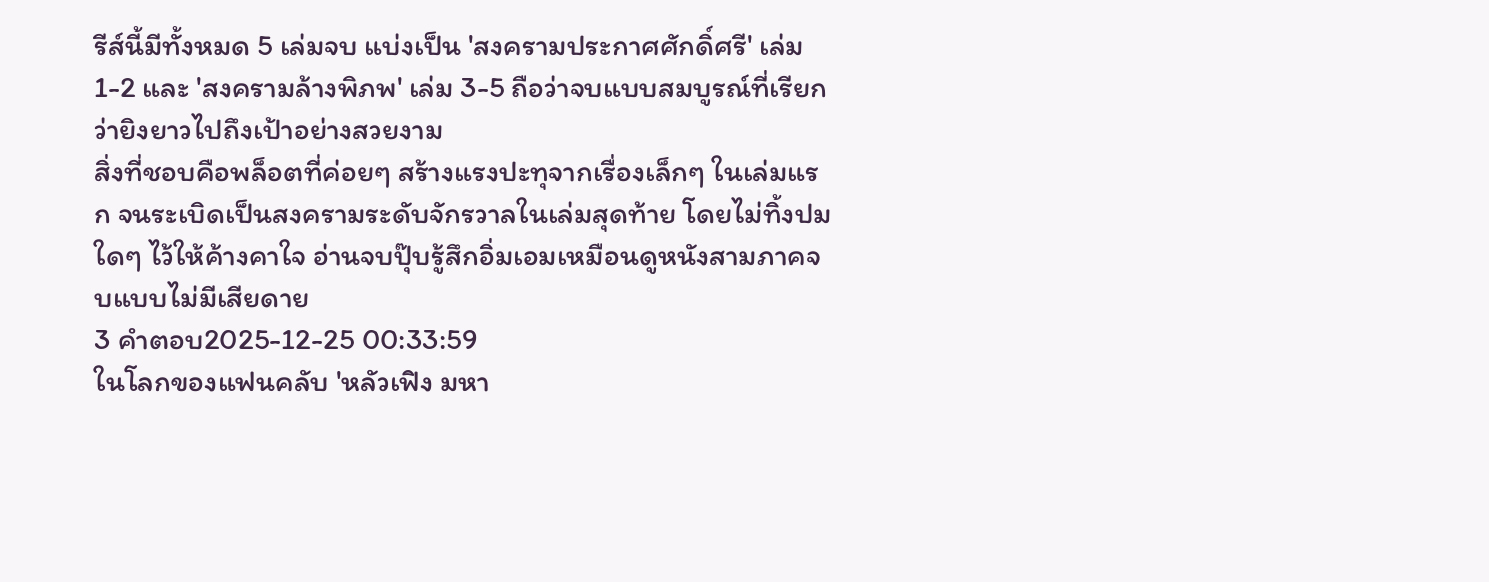รีส์นี้มีทั้งหมด 5 เล่มจบ แบ่งเป็น 'สงครามประกาศศักดิ์ศรี' เล่ม 1-2 และ 'สงครามล้างพิภพ' เล่ม 3-5 ถือว่าจบแบบสมบูรณ์ที่เรียกว่ายิงยาวไปถึงเป้าอย่างสวยงาม
สิ่งที่ชอบคือพล็อตที่ค่อยๆ สร้างแรงปะทุจากเรื่องเล็กๆ ในเล่มแรก จนระเบิดเป็นสงครามระดับจักรวาลในเล่มสุดท้าย โดยไม่ทิ้งปมใดๆ ไว้ให้ค้างคาใจ อ่านจบปุ๊บรู้สึกอิ่มเอมเหมือนดูหนังสามภาคจบแบบไม่มีเสียดาย
3 คำตอบ2025-12-25 00:33:59
ในโลกของแฟนคลับ 'หลัวเฟิง มหา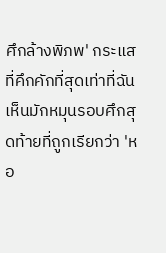ศึกล้างพิภพ' กระแสที่คึกคักที่สุดเท่าที่ฉันเห็นมักหมุนรอบศึกสุดท้ายที่ถูกเรียกว่า 'หอ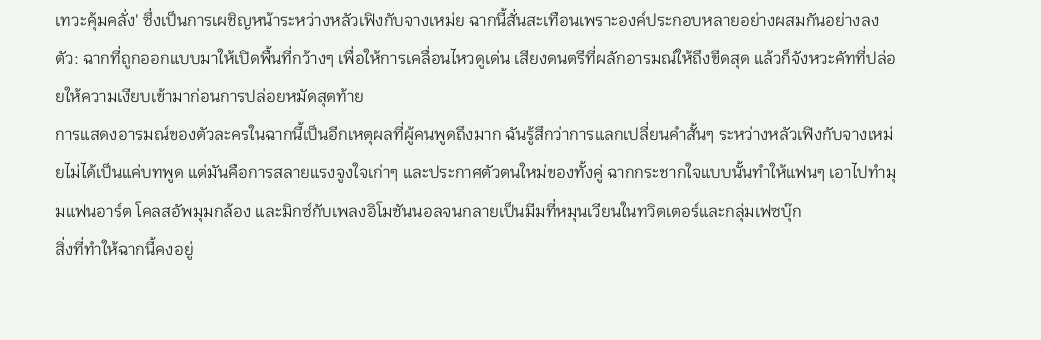เทวะคุ้มคลั่ง' ซึ่งเป็นการเผชิญหน้าระหว่างหลัวเฟิงกับจางเหม่ย ฉากนี้สั่นสะเทือนเพราะองค์ประกอบหลายอย่างผสมกันอย่างลงตัว: ฉากที่ถูกออกแบบมาให้เปิดพื้นที่กว้างๆ เพื่อให้การเคลื่อนไหวดูเด่น เสียงดนตรีที่ผลักอารมณ์ให้ถึงขีดสุด แล้วก็จังหวะคัทที่ปล่อยให้ความเงียบเข้ามาก่อนการปล่อยหมัดสุดท้าย
การแสดงอารมณ์ของตัวละครในฉากนี้เป็นอีกเหตุผลที่ผู้คนพูดถึงมาก ฉันรู้สึกว่าการแลกเปลี่ยนคำสั้นๆ ระหว่างหลัวเฟิงกับจางเหม่ยไม่ได้เป็นแค่บทพูด แต่มันคือการสลายแรงจูงใจเก่าๆ และประกาศตัวตนใหม่ของทั้งคู่ ฉากกระชากใจแบบนั้นทำให้แฟนๆ เอาไปทำมุมแฟนอาร์ต โคลสอัพมุมกล้อง และมิกซ์กับเพลงอิโมชันนอลจนกลายเป็นมีมที่หมุนเวียนในทวิตเตอร์และกลุ่มเฟซบุ๊ก
สิ่งที่ทำให้ฉากนี้คงอยู่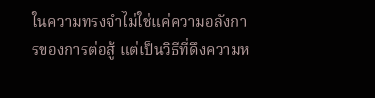ในความทรงจำไม่ใช่แค่ความอลังการของการต่อสู้ แต่เป็นวิธีที่ดึงความห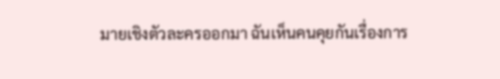มายเชิงตัวละครออกมา ฉันเห็นคนคุยกันเรื่องการ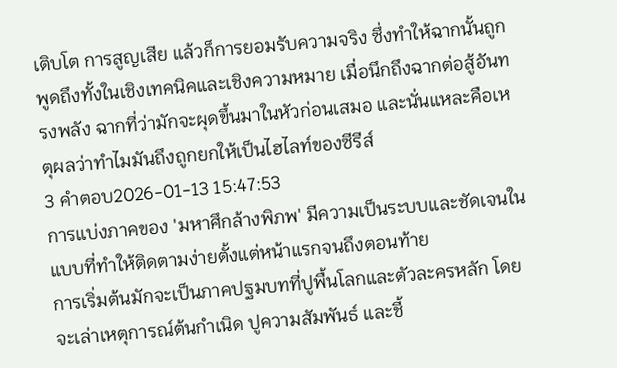เติบโต การสูญเสีย แล้วก็การยอมรับความจริง ซึ่งทำให้ฉากนั้นถูกพูดถึงทั้งในเชิงเทคนิคและเชิงความหมาย เมื่อนึกถึงฉากต่อสู้อันทรงพลัง ฉากที่ว่ามักจะผุดขึ้นมาในหัวก่อนเสมอ และนั่นแหละคือเหตุผลว่าทำไมมันถึงถูกยกให้เป็นไฮไลท์ของซีรีส์
3 คำตอบ2026-01-13 15:47:53
การแบ่งภาคของ 'มหาศึกล้างพิภพ' มีความเป็นระบบและชัดเจนในแบบที่ทำให้ติดตามง่ายตั้งแต่หน้าแรกจนถึงตอนท้าย
การเริ่มต้นมักจะเป็นภาคปฐมบทที่ปูพื้นโลกและตัวละครหลัก โดยจะเล่าเหตุการณ์ต้นกำเนิด ปูความสัมพันธ์ และชี้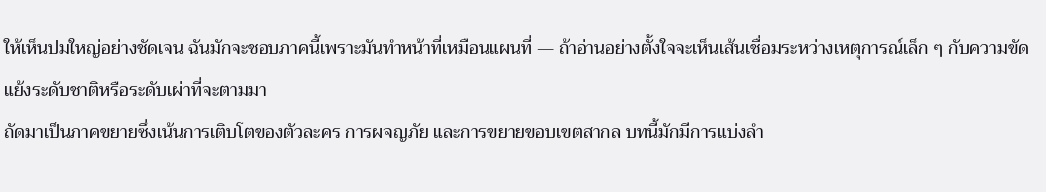ให้เห็นปมใหญ่อย่างชัดเจน ฉันมักจะชอบภาคนี้เพราะมันทำหน้าที่เหมือนแผนที่ — ถ้าอ่านอย่างตั้งใจจะเห็นเส้นเชื่อมระหว่างเหตุการณ์เล็ก ๆ กับความขัดแย้งระดับชาติหรือระดับเผ่าที่จะตามมา
ถัดมาเป็นภาคขยายซึ่งเน้นการเติบโตของตัวละคร การผจญภัย และการขยายขอบเขตสากล บทนี้มักมีการแบ่งลำ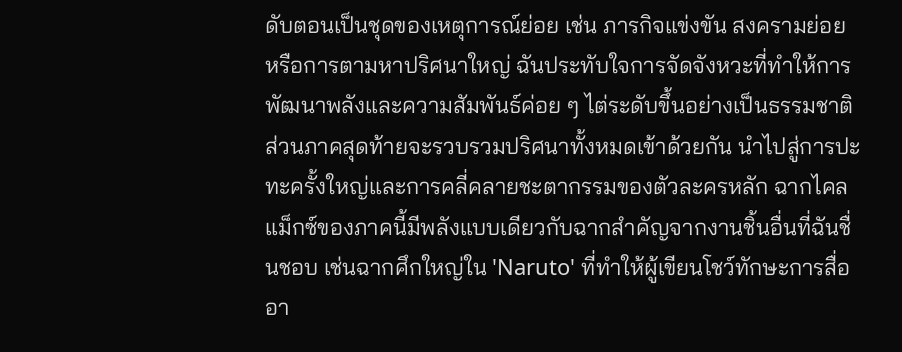ดับตอนเป็นชุดของเหตุการณ์ย่อย เช่น ภารกิจแข่งขัน สงครามย่อย หรือการตามหาปริศนาใหญ่ ฉันประทับใจการจัดจังหวะที่ทำให้การพัฒนาพลังและความสัมพันธ์ค่อย ๆ ไต่ระดับขึ้นอย่างเป็นธรรมชาติ
ส่วนภาคสุดท้ายจะรวบรวมปริศนาทั้งหมดเข้าด้วยกัน นำไปสู่การปะทะครั้งใหญ่และการคลี่คลายชะตากรรมของตัวละครหลัก ฉากไคลแม็กซ์ของภาคนี้มีพลังแบบเดียวกับฉากสำคัญจากงานชิ้นอื่นที่ฉันชื่นชอบ เช่นฉากศึกใหญ่ใน 'Naruto' ที่ทำให้ผู้เขียนโชว์ทักษะการสื่ออา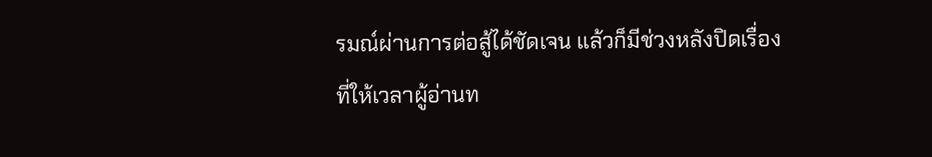รมณ์ผ่านการต่อสู้ได้ชัดเจน แล้วก็มีช่วงหลังปิดเรื่องที่ให้เวลาผู้อ่านท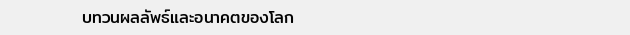บทวนผลลัพธ์และอนาคตของโลก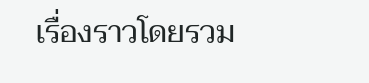เรื่องราวโดยรวม